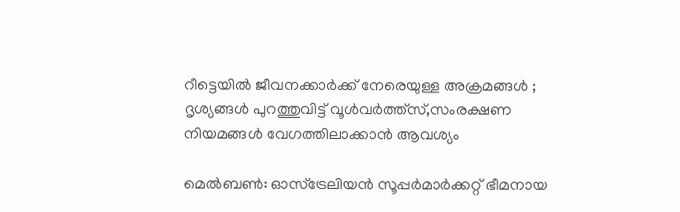റീട്ടെയിൽ ജീവനക്കാർക്ക് നേരെയുള്ള അക്രമങ്ങള്‍ ; ദൃശ്യങ്ങൾ പുറത്തുവിട്ട് വൂൾവർത്ത്സ്,സംരക്ഷണ നിയമങ്ങൾ വേഗത്തിലാക്കാൻ ആവശ്യം

മെൽബൺ: ഓസ്‌ട്രേലിയൻ സൂപ്പർമാർക്കറ്റ് ഭീമനായ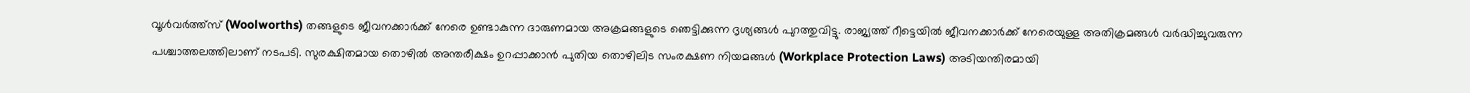വൂൾവർത്ത്സ് (Woolworths) തങ്ങളുടെ ജീവനക്കാർക്ക് നേരെ ഉണ്ടാകുന്ന ദാരുണമായ അക്രമങ്ങളുടെ ഞെട്ടിക്കുന്ന ദൃശ്യങ്ങൾ പുറത്തുവിട്ടു. രാജ്യത്ത് റീട്ടെയിൽ ജീവനക്കാർക്ക് നേരെയുള്ള അതിക്രമങ്ങൾ വർദ്ധിച്ചുവരുന്ന പശ്ചാത്തലത്തിലാണ് നടപടി. സുരക്ഷിതമായ തൊഴിൽ അന്തരീക്ഷം ഉറപ്പാക്കാൻ പുതിയ തൊഴിലിട സംരക്ഷണ നിയമങ്ങൾ (Workplace Protection Laws) അടിയന്തിരമായി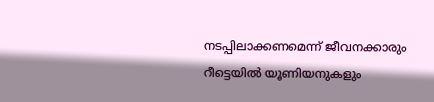നടപ്പിലാക്കണമെന്ന് ജീവനക്കാരും റീട്ടെയിൽ യൂണിയനുകളും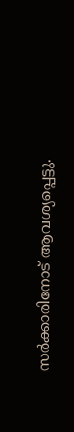സർക്കാരിനോട് ആവശ്യപ്പെട്ടു.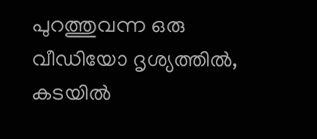പുറത്തുവന്ന ഒരു വീഡിയോ ദൃശ്യത്തിൽ, കടയിൽ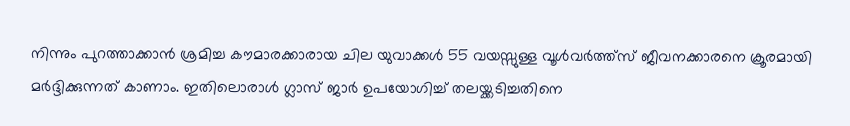നിന്നും പുറത്താക്കാൻ ശ്രമിച്ച കൗമാരക്കാരായ ചില യുവാക്കൾ 55 വയസ്സുള്ള വൂൾവർത്ത്സ് ജീവനക്കാരനെ ക്രൂരമായി മർദ്ദിക്കുന്നത് കാണാം. ഇതിലൊരാൾ ഗ്ലാസ് ജാർ ഉപയോഗിച്ച് തലയ്ക്കടിച്ചതിനെ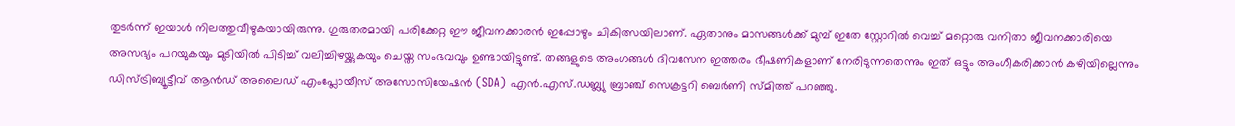തുടർന്ന് ഇയാൾ നിലത്തുവീഴുകയായിരുന്നു. ഗുരുതരമായി പരിക്കേറ്റ ഈ ജീവനക്കാരൻ ഇപ്പോഴും ചികിത്സയിലാണ്. ഏതാനും മാസങ്ങൾക്ക് മുമ്പ് ഇതേ സ്റ്റോറിൽ വെച്ച് മറ്റൊരു വനിതാ ജീവനക്കാരിയെ അസഭ്യം പറയുകയും മുടിയിൽ പിടിച്ച് വലിച്ചിഴയ്ക്കുകയും ചെയ്ത സംഭവവും ഉണ്ടായിട്ടുണ്ട്. തങ്ങളുടെ അംഗങ്ങൾ ദിവസേന ഇത്തരം ഭീഷണികളാണ് നേരിടുന്നതെന്നും ഇത് ഒട്ടും അംഗീകരിക്കാൻ കഴിയില്ലെന്നും ഡിസ്ട്രിബ്യൂട്ടീവ് ആൻഡ് അലൈഡ് എംപ്ലോയീസ് അസോസിയേഷൻ (SDA) എൻ.എസ്.ഡബ്ല്യു ബ്രാഞ്ച് സെക്രട്ടറി ബെർണി സ്മിത്ത് പറഞ്ഞു.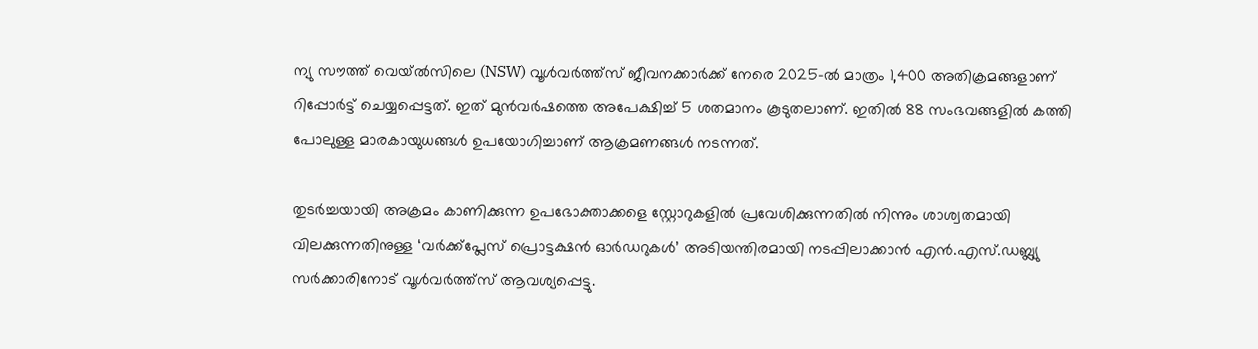ന്യു സൗത്ത് വെയ്ൽസിലെ (NSW) വൂൾവർത്ത്സ് ജീവനക്കാർക്ക് നേരെ 2025-ൽ മാത്രം 1,400 അതിക്രമങ്ങളാണ് റിപ്പോർട്ട് ചെയ്യപ്പെട്ടത്. ഇത് മുൻവർഷത്തെ അപേക്ഷിച്ച് 5 ശതമാനം കൂടുതലാണ്. ഇതിൽ 88 സംഭവങ്ങളിൽ കത്തി പോലുള്ള മാരകായുധങ്ങൾ ഉപയോഗിച്ചാണ് ആക്രമണങ്ങൾ നടന്നത്.

തുടർച്ചയായി അക്രമം കാണിക്കുന്ന ഉപഭോക്താക്കളെ സ്റ്റോറുകളിൽ പ്രവേശിക്കുന്നതിൽ നിന്നും ശാശ്വതമായി വിലക്കുന്നതിനുള്ള ‘വർക്ക്പ്ലേസ് പ്രൊട്ടക്ഷൻ ഓർഡറുകൾ’ അടിയന്തിരമായി നടപ്പിലാക്കാൻ എൻ.എസ്.ഡബ്ല്യു സർക്കാരിനോട് വൂൾവർത്ത്സ് ആവശ്യപ്പെട്ടു.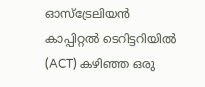ഓസ്‌ട്രേലിയൻ കാപ്പിറ്റൽ ടെറിട്ടറിയിൽ (ACT) കഴിഞ്ഞ ഒരു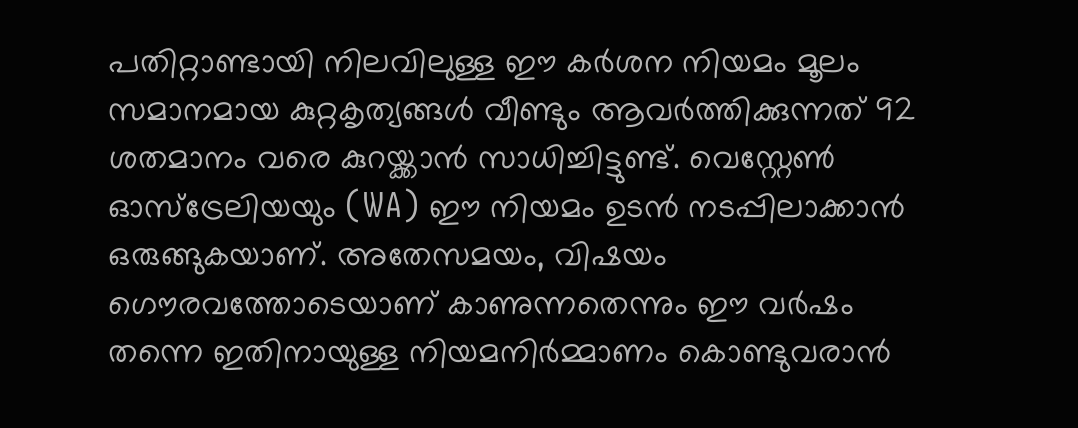പതിറ്റാണ്ടായി നിലവിലുള്ള ഈ കർശന നിയമം മൂലം സമാനമായ കുറ്റകൃത്യങ്ങൾ വീണ്ടും ആവർത്തിക്കുന്നത് 92 ശതമാനം വരെ കുറയ്ക്കാൻ സാധിച്ചിട്ടുണ്ട്. വെസ്റ്റേൺ ഓസ്‌ട്രേലിയയും (WA) ഈ നിയമം ഉടൻ നടപ്പിലാക്കാൻ ഒരുങ്ങുകയാണ്. അതേസമയം, വിഷയം ഗൌരവത്തോടെയാണ് കാണുന്നതെന്നും ഈ വർഷം തന്നെ ഇതിനായുള്ള നിയമനിർമ്മാണം കൊണ്ടുവരാൻ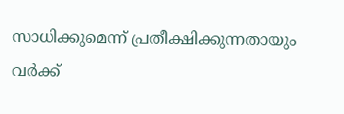സാധിക്കുമെന്ന് പ്രതീക്ഷിക്കുന്നതായും വർക്ക്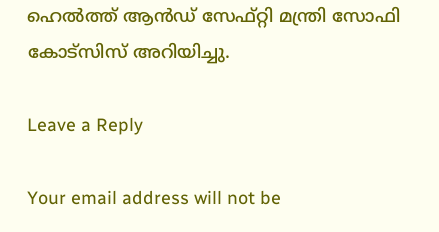ഹെൽത്ത് ആൻഡ് സേഫ്റ്റി മന്ത്രി സോഫി കോട്സിസ് അറിയിച്ചു.

Leave a Reply

Your email address will not be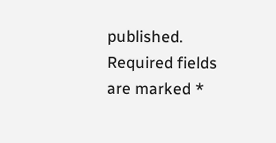published. Required fields are marked *